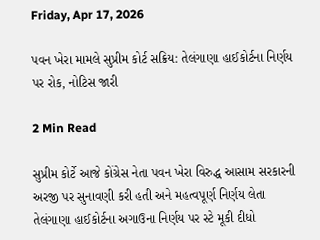Friday, Apr 17, 2026

પવન ખેરા મામલે સુપ્રીમ કોર્ટ સક્રિય: તેલંગાણા હાઈકોર્ટના નિર્ણય પર રોક, નોટિસ જારી

2 Min Read

સુપ્રીમ કોર્ટે આજે કોંગ્રેસ નેતા પવન ખેરા વિરુદ્ધ આસામ સરકારની અરજી પર સુનાવણી કરી હતી અને મહત્વપૂર્ણ નિર્ણય લેતા તેલંગાણા હાઈકોર્ટના અગાઉના નિર્ણય પર સ્ટે મૂકી દીધો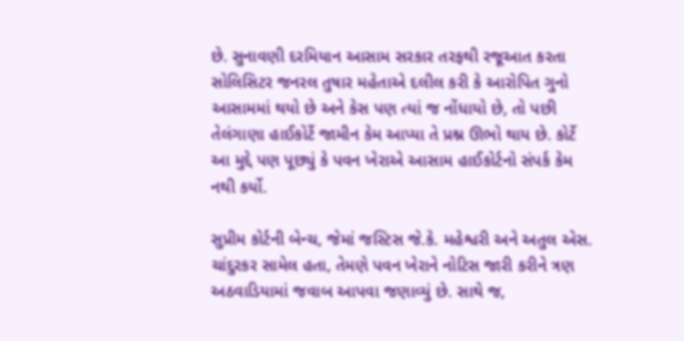છે. સુનાવણી દરમિયાન આસામ સરકાર તરફથી રજૂઆત કરતા સોલિસિટર જનરલ તુષાર મહેતાએ દલીલ કરી કે આરોપિત ગુનો આસામમાં થયો છે અને કેસ પણ ત્યાં જ નોંધાયો છે, તો પછી તેલંગાણા હાઈકોર્ટે જામીન કેમ આપ્યા તે પ્રશ્ન ઊભો થાય છે. કોર્ટે આ મુદ્દે પણ પૂછ્યું કે પવન ખેરાએ આસામ હાઈકોર્ટનો સંપર્ક કેમ નથી કર્યો.

સુપ્રીમ કોર્ટની બેન્ચ, જેમાં જસ્ટિસ જે.કે. મહેશ્વરી અને અતુલ એસ. ચાંદુરકર સામેલ હતા, તેમણે પવન ખેરાને નોટિસ જારી કરીને ત્રણ અઠવાડિયામાં જવાબ આપવા જણાવ્યું છે. સાથે જ,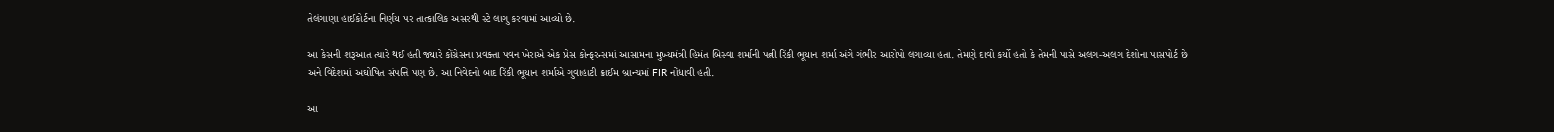તેલંગાણા હાઈકોર્ટના નિર્ણય પર તાત્કાલિક અસરથી સ્ટે લાગુ કરવામાં આવ્યો છે.

આ કેસની શરૂઆત ત્યારે થઈ હતી જ્યારે કોંગ્રેસના પ્રવક્તા પવન ખેરાએ એક પ્રેસ કોન્ફરન્સમાં આસામના મુખ્યમંત્રી હિમંત બિસ્વા શર્માની પત્ની રિંકી ભૂયાન શર્મા અંગે ગંભીર આરોપો લગાવ્યા હતા. તેમણે દાવો કર્યો હતો કે તેમની પાસે અલગ-અલગ દેશોના પાસપોર્ટ છે અને વિદેશમાં અઘોષિત સંપત્તિ પણ છે. આ નિવેદનો બાદ રિંકી ભૂયાન શર્માએ ગુવાહાટી ક્રાઈમ બ્રાન્ચમાં FIR નોંધાવી હતી.

આ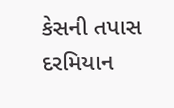કેસની તપાસ દરમિયાન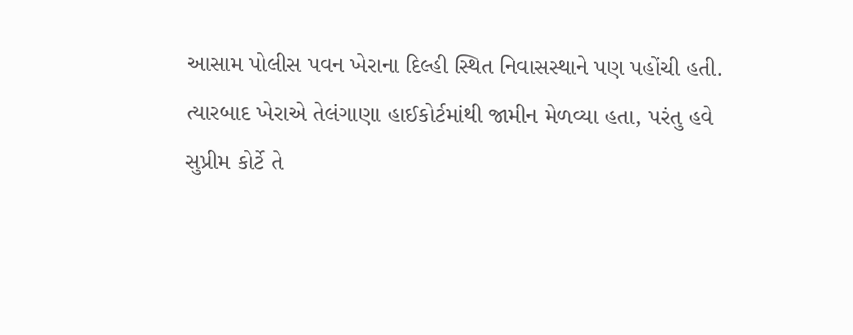આસામ પોલીસ પવન ખેરાના દિલ્હી સ્થિત નિવાસસ્થાને પણ પહોંચી હતી. ત્યારબાદ ખેરાએ તેલંગાણા હાઈકોર્ટમાંથી જામીન મેળવ્યા હતા, પરંતુ હવે સુપ્રીમ કોર્ટે તે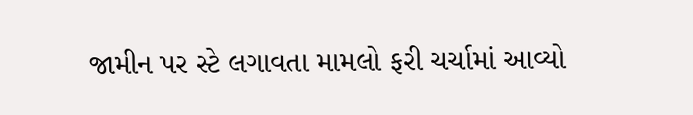જામીન પર સ્ટે લગાવતા મામલો ફરી ચર્ચામાં આવ્યો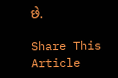છે.

Share This Article